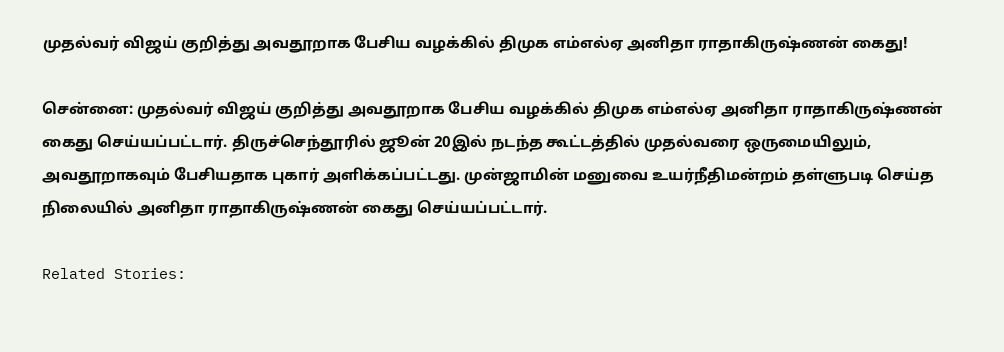முதல்வர் விஜய் குறித்து அவதூறாக பேசிய வழக்கில் திமுக எம்எல்ஏ அனிதா ராதாகிருஷ்ணன் கைது!

சென்னை: முதல்வர் விஜய் குறித்து அவதூறாக பேசிய வழக்கில் திமுக எம்எல்ஏ அனிதா ராதாகிருஷ்ணன் கைது செய்யப்பட்டார். திருச்செந்தூரில் ஜூன் 20இல் நடந்த கூட்டத்தில் முதல்வரை ஒருமையிலும், அவதூறாகவும் பேசியதாக புகார் அளிக்கப்பட்டது. முன்ஜாமின் மனுவை உயர்நீதிமன்றம் தள்ளுபடி செய்த நிலையில் அனிதா ராதாகிருஷ்ணன் கைது செய்யப்பட்டார்.

Related Stories: